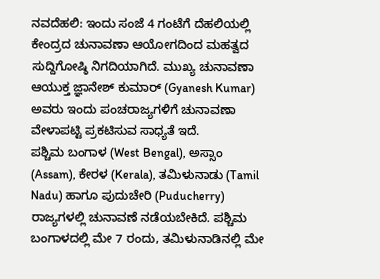ನವದೆಹಲಿ: ಇಂದು ಸಂಜೆ 4 ಗಂಟೆಗೆ ದೆಹಲಿಯಲ್ಲಿ ಕೇಂದ್ರದ ಚುನಾವಣಾ ಆಯೋಗದಿಂದ ಮಹತ್ವದ ಸುದ್ದಿಗೋಷ್ಠಿ ನಿಗದಿಯಾಗಿದೆ. ಮುಖ್ಯ ಚುನಾವಣಾ ಆಯುಕ್ತ ಜ್ಞಾನೇಶ್ ಕುಮಾರ್ (Gyanesh Kumar) ಅವರು ಇಂದು ಪಂಚರಾಜ್ಯಗಳಿಗೆ ಚುನಾವಣಾ ವೇಳಾಪಟ್ಟಿ ಪ್ರಕಟಿಸುವ ಸಾಧ್ಯತೆ ಇದೆ.
ಪಶ್ಚಿಮ ಬಂಗಾಳ (West Bengal), ಅಸ್ಸಾಂ (Assam), ಕೇರಳ (Kerala), ತಮಿಳುನಾಡು (Tamil Nadu) ಹಾಗೂ ಪುದುಚೇರಿ (Puducherry) ರಾಜ್ಯಗಳಲ್ಲಿ ಚುನಾವಣೆ ನಡೆಯಬೇಕಿದೆ. ಪಶ್ಚಿಮ ಬಂಗಾಳದಲ್ಲಿ ಮೇ 7 ರಂದು, ತಮಿಳುನಾಡಿನಲ್ಲಿ ಮೇ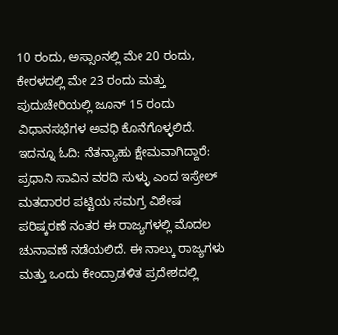10 ರಂದು, ಅಸ್ಸಾಂನಲ್ಲಿ ಮೇ 20 ರಂದು, ಕೇರಳದಲ್ಲಿ ಮೇ 23 ರಂದು ಮತ್ತು ಪುದುಚೇರಿಯಲ್ಲಿ ಜೂನ್ 15 ರಂದು ವಿಧಾನಸಭೆಗಳ ಅವಧಿ ಕೊನೆಗೊಳ್ಳಲಿದೆ. ಇದನ್ನೂ ಓದಿ: ನೆತನ್ಯಾಹು ಕ್ಷೇಮವಾಗಿದ್ದಾರೆ: ಪ್ರಧಾನಿ ಸಾವಿನ ವರದಿ ಸುಳ್ಳು ಎಂದ ಇಸ್ರೇಲ್
ಮತದಾರರ ಪಟ್ಟಿಯ ಸಮಗ್ರ ವಿಶೇಷ ಪರಿಷ್ಕರಣೆ ನಂತರ ಈ ರಾಜ್ಯಗಳಲ್ಲಿ ಮೊದಲ ಚುನಾವಣೆ ನಡೆಯಲಿದೆ. ಈ ನಾಲ್ಕು ರಾಜ್ಯಗಳು ಮತ್ತು ಒಂದು ಕೇಂದ್ರಾಡಳಿತ ಪ್ರದೇಶದಲ್ಲಿ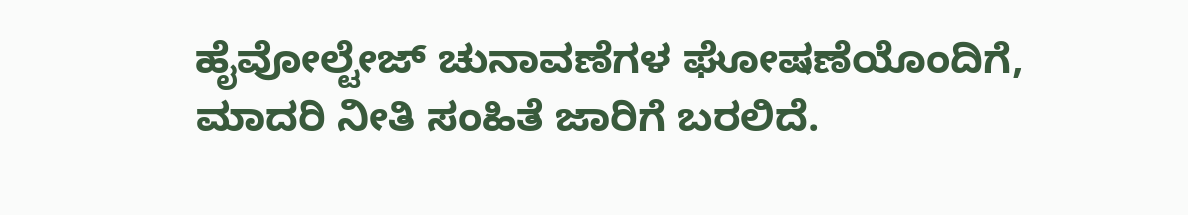ಹೈವೋಲ್ಟೇಜ್ ಚುನಾವಣೆಗಳ ಘೋಷಣೆಯೊಂದಿಗೆ, ಮಾದರಿ ನೀತಿ ಸಂಹಿತೆ ಜಾರಿಗೆ ಬರಲಿದೆ.